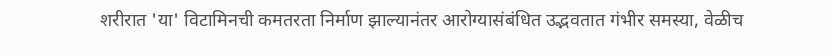शरीरात 'या' विटामिनची कमतरता निर्माण झाल्यानंतर आरोग्यासंबंधित उद्भवतात गंभीर समस्या, वेळीच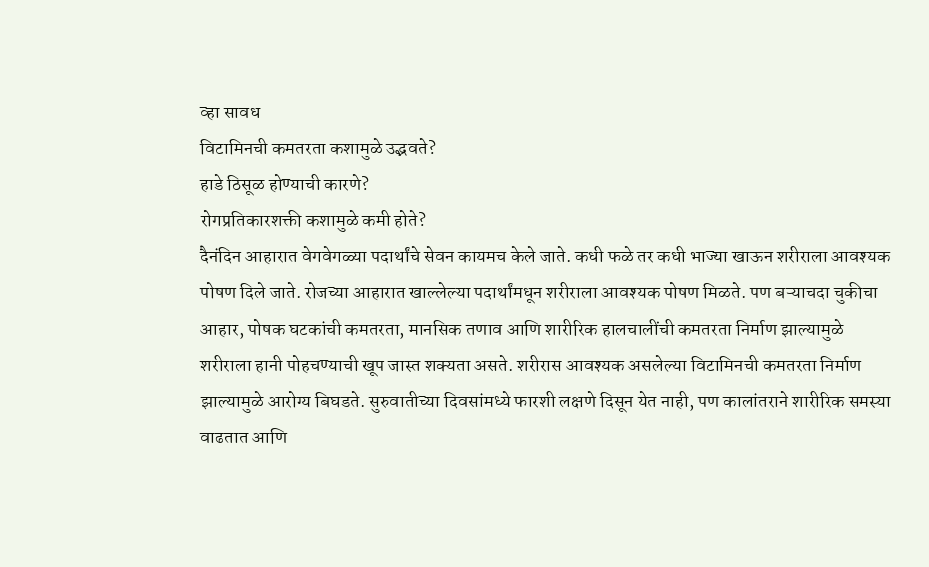व्हा सावध
विटामिनची कमतरता कशामुळे उद्भवते?
हाडे ठिसूळ होण्याची कारणे?
रोगप्रतिकारशक्ती कशामुळे कमी होते?
दैनंदिन आहारात वेगवेगळ्या पदार्थांचे सेवन कायमच केले जाते. कधी फळे तर कधी भाज्या खाऊन शरीराला आवश्यक पोषण दिले जाते. रोजच्या आहारात खाल्लेल्या पदार्थांमधून शरीराला आवश्यक पोषण मिळते. पण बऱ्याचदा चुकीचा आहार, पोषक घटकांची कमतरता, मानसिक तणाव आणि शारीरिक हालचालींची कमतरता निर्माण झाल्यामुळे शरीराला हानी पोहचण्याची खूप जास्त शक्यता असते. शरीरास आवश्यक असलेल्या विटामिनची कमतरता निर्माण झाल्यामुळे आरोग्य बिघडते. सुरुवातीच्या दिवसांमध्ये फारशी लक्षणे दिसून येत नाही, पण कालांतराने शारीरिक समस्या वाढतात आणि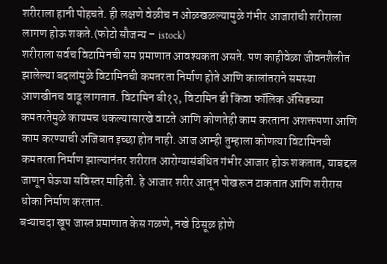शरीराला हानी पोहचते. ही लक्षणे वेळीच न ओळखळल्यामुळे गंभीर आजारांची शरीराला लागण होऊ शकते.(फोटो सौजन्य – istock)
शरीराला सर्वच विटामिनची सम प्रमाणात आवश्यकता असते. पण काहीवेळा जीवनशैलीत झालेल्या बदलांमुळे विटामिनची कमतरता निर्माण होते आणि कालांतराने समस्या आणखीनच वाढू लागतात. विटामिन बी१२, विटामिन डी किंवा फॉलिक ॲसिडच्या कमतरतेमुळे कायमच थकल्यासारखे वाटते आणि कोणतेही काम करताना अशक्तपणा आणि काम करण्याची अजिबात इच्छा होत नाही. आज आम्ही तुम्हाला कोणत्या विटामिनची कमतरता निर्माण झाल्यानंतर शरीरात आरोग्यासंबंधित गंभीर आजार होऊ शकतात, याबद्दल जाणून घेऊया सविस्तर माहिती. हे आजार शरीर आतून पोखरून टाकतात आणि शरीरास धोका निर्माण करतात.
बऱ्याचदा खूप जास्त प्रमाणात केस गळणे, नखे ठिसूळ होणे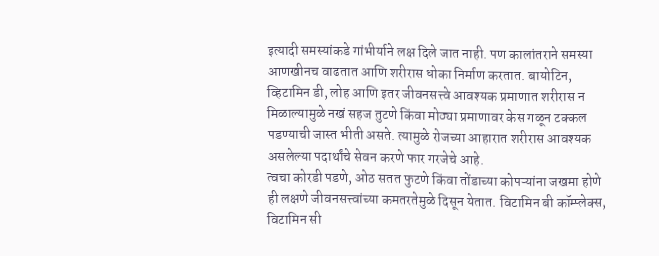इत्यादी समस्यांकडे गांभीर्याने लक्ष दिले जात नाही. पण कालांतराने समस्या आणखीनच वाढतात आणि शरीरास धोका निर्माण करतात. बायोटिन, व्हिटामिन डी, लोह आणि इतर जीवनसत्त्वे आवश्यक प्रमाणात शरीरास न मिळाल्यामुळे नखं सहज तुटणे किंवा मोठ्या प्रमाणावर केस गळून टक्कल पडण्याची जास्त भीती असते. त्यामुळे रोजच्या आहारात शरीरास आवश्यक असलेल्या पदार्थांचे सेवन करणे फार गरजेचे आहे.
त्वचा कोरडी पडणे, ओठ सतत फुटणे किंवा तोंडाच्या कोपऱ्यांना जखमा होणे ही लक्षणे जीवनसत्त्वांच्या कमतरतेमुळे दिसून येतात. विटामिन बी कॉम्प्लेक्स, विटामिन सी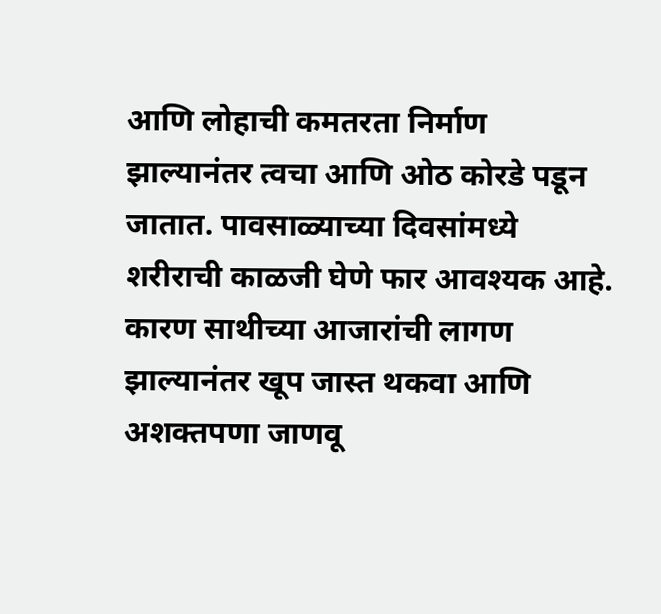आणि लोहाची कमतरता निर्माण झाल्यानंतर त्वचा आणि ओठ कोरडे पडून जातात. पावसाळ्याच्या दिवसांमध्ये शरीराची काळजी घेणे फार आवश्यक आहे. कारण साथीच्या आजारांची लागण झाल्यानंतर खूप जास्त थकवा आणि अशक्तपणा जाणवू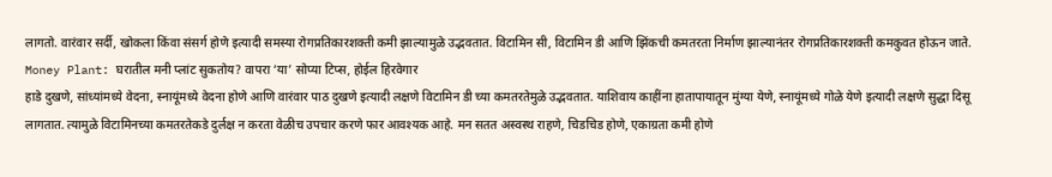लागतो. वारंवार सर्दी, खोकला किंवा संसर्ग होणे इत्यादी समस्या रोगप्रतिकारशक्ती कमी झाल्यामुळे उद्भवतात. विटामिन सी, विटामिन डी आणि झिंकची कमतरता निर्माण झाल्यानंतर रोगप्रतिकारशक्ती कमकुवत होऊन जाते.
Money Plant: घरातील मनी प्लांट सुकतोय? वापरा ‘या’ सोप्या टिप्स, होईल हिरवेगार
हाडे दुखणे, सांध्यांमध्ये वेदना, स्नायूंमध्ये वेदना होणे आणि वारंवार पाठ दुखणे इत्यादी लक्षणे विटामिन डी च्या कमतरतेमुळे उद्भवतात. याशिवाय काहींना हातापायातून मुंग्या येणे, स्नायूंमध्ये गोळे येणे इत्यादी लक्षणे सुद्धा दिसू लागतात. त्यामुळे विटामिनच्या कमतरतेकडे दुर्लक्ष न करता वेळीच उपचार करणे फार आवश्यक आहे. मन सतत अस्वस्थ राहणे, चिडचिड होणे, एकाग्रता कमी होणे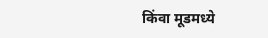किंवा मूडमध्ये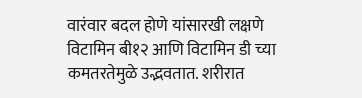वारंवार बदल होणे यांसारखी लक्षणे विटामिन बी१२ आणि विटामिन डी च्या कमतरतेमुळे उद्भवतात. शरीरात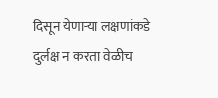दिसून येणाऱ्या लक्षणांकडे दुर्लक्ष न करता वेळीच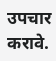उपचार करावे.